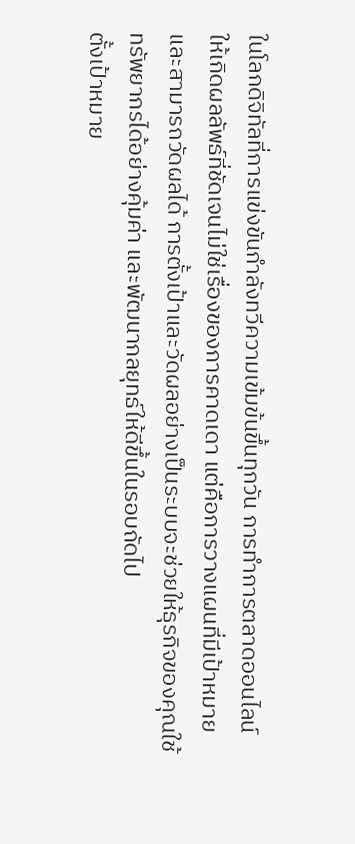ในโลกดิจิทัลที่การแข่งขันกำลังทวีความเข้มข้นขึ้นทุกวัน การทำการตลาดออนไลน์ให้เกิดผลลัพธ์ที่ชัดเจนไม่ใช่เรื่องของการคาดเดา แต่คือการวางแผนที่มีเป้าหมายและสามารถวัดผลได้ การตั้งเป้าและวัดผลอย่างเป็นระบบจะช่วยให้ธุรกิจของคุณใช้ทรัพยากรได้อย่างคุ้มค่า และพัฒนากลยุทธ์ให้ดีขึ้นในรอบถัดไป
ตั้งเป้าหมาย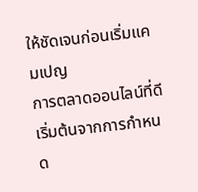ให้ชัดเจนก่อนเริ่มแคมเปญ
การตลาดออนไลน์ที่ดีเริ่มต้นจากการกำหนด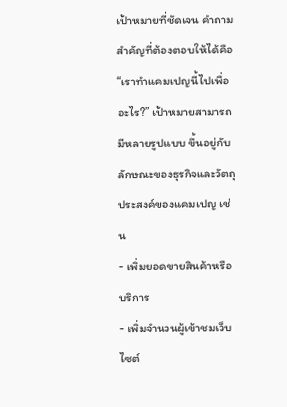เป้าหมายที่ชัดเจน คำถามสำคัญที่ต้องตอบให้ได้คือ “เราทำแคมเปญนี้ไปเพื่ออะไร?” เป้าหมายสามารถมีหลายรูปแบบ ขึ้นอยู่กับลักษณะของธุรกิจและวัตถุประสงค์ของแคมเปญ เช่น
- เพิ่มยอดขายสินค้าหรือบริการ
- เพิ่มจำนวนผู้เข้าชมเว็บไซต์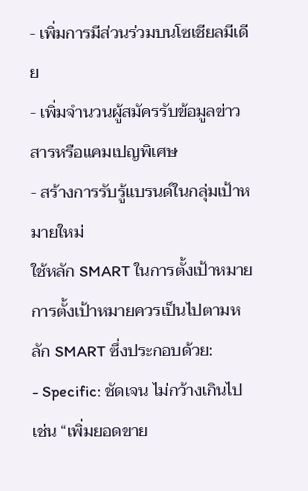- เพิ่มการมีส่วนร่วมบนโซเชียลมีเดีย
- เพิ่มจำนวนผู้สมัครรับข้อมูลข่าวสารหรือแคมเปญพิเศษ
- สร้างการรับรู้แบรนด์ในกลุ่มเป้าหมายใหม่
ใช้หลัก SMART ในการตั้งเป้าหมาย
การตั้งเป้าหมายควรเป็นไปตามหลัก SMART ซึ่งประกอบด้วย:
- Specific: ชัดเจน ไม่กว้างเกินไป เช่น “เพิ่มยอดขาย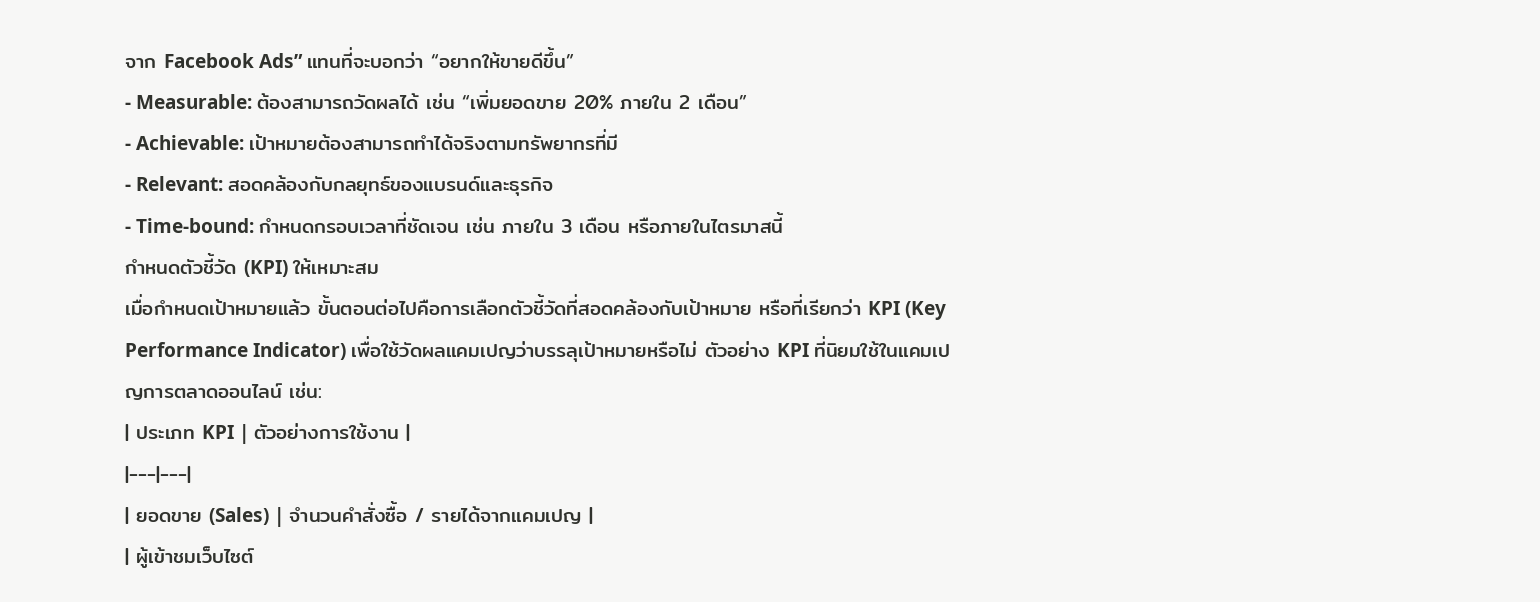จาก Facebook Ads” แทนที่จะบอกว่า “อยากให้ขายดีขึ้น”
- Measurable: ต้องสามารถวัดผลได้ เช่น “เพิ่มยอดขาย 20% ภายใน 2 เดือน”
- Achievable: เป้าหมายต้องสามารถทำได้จริงตามทรัพยากรที่มี
- Relevant: สอดคล้องกับกลยุทธ์ของแบรนด์และธุรกิจ
- Time-bound: กำหนดกรอบเวลาที่ชัดเจน เช่น ภายใน 3 เดือน หรือภายในไตรมาสนี้
กำหนดตัวชี้วัด (KPI) ให้เหมาะสม
เมื่อกำหนดเป้าหมายแล้ว ขั้นตอนต่อไปคือการเลือกตัวชี้วัดที่สอดคล้องกับเป้าหมาย หรือที่เรียกว่า KPI (Key Performance Indicator) เพื่อใช้วัดผลแคมเปญว่าบรรลุเป้าหมายหรือไม่ ตัวอย่าง KPI ที่นิยมใช้ในแคมเปญการตลาดออนไลน์ เช่น:
| ประเภท KPI | ตัวอย่างการใช้งาน |
|---|---|
| ยอดขาย (Sales) | จำนวนคำสั่งซื้อ / รายได้จากแคมเปญ |
| ผู้เข้าชมเว็บไซต์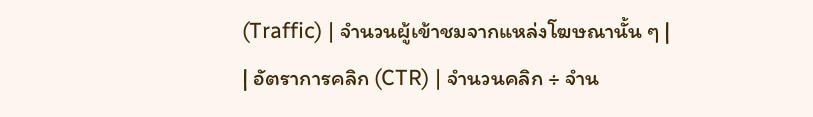(Traffic) | จำนวนผู้เข้าชมจากแหล่งโฆษณานั้น ๆ |
| อัตราการคลิก (CTR) | จำนวนคลิก ÷ จำน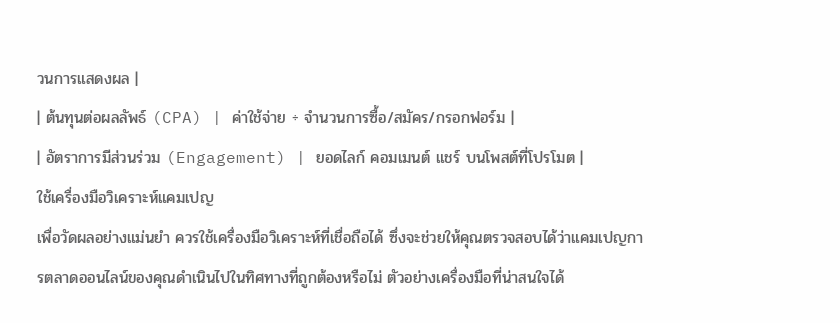วนการแสดงผล |
| ต้นทุนต่อผลลัพธ์ (CPA) | ค่าใช้จ่าย ÷ จำนวนการซื้อ/สมัคร/กรอกฟอร์ม |
| อัตราการมีส่วนร่วม (Engagement) | ยอดไลก์ คอมเมนต์ แชร์ บนโพสต์ที่โปรโมต |
ใช้เครื่องมือวิเคราะห์แคมเปญ
เพื่อวัดผลอย่างแม่นยำ ควรใช้เครื่องมือวิเคราะห์ที่เชื่อถือได้ ซึ่งจะช่วยให้คุณตรวจสอบได้ว่าแคมเปญการตลาดออนไลน์ของคุณดำเนินไปในทิศทางที่ถูกต้องหรือไม่ ตัวอย่างเครื่องมือที่น่าสนใจได้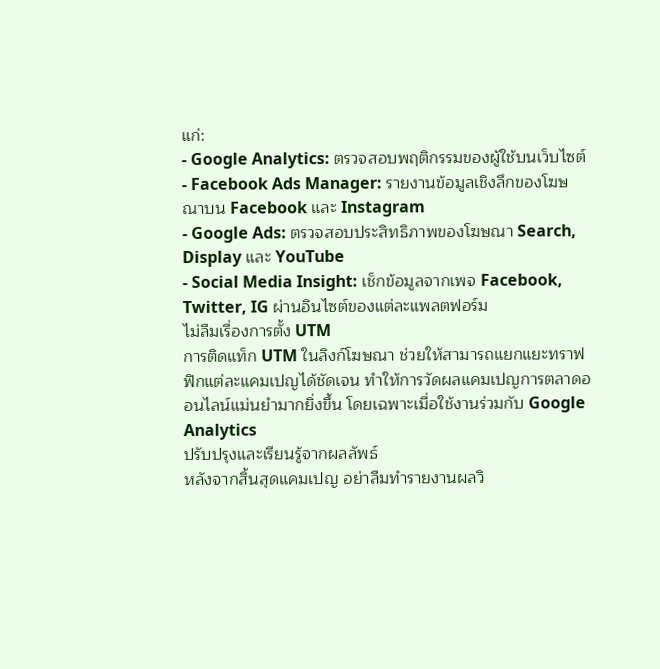แก่:
- Google Analytics: ตรวจสอบพฤติกรรมของผู้ใช้บนเว็บไซต์
- Facebook Ads Manager: รายงานข้อมูลเชิงลึกของโฆษณาบน Facebook และ Instagram
- Google Ads: ตรวจสอบประสิทธิภาพของโฆษณา Search, Display และ YouTube
- Social Media Insight: เช็กข้อมูลจากเพจ Facebook, Twitter, IG ผ่านอินไซต์ของแต่ละแพลตฟอร์ม
ไม่ลืมเรื่องการตั้ง UTM
การติดแท็ก UTM ในลิงก์โฆษณา ช่วยให้สามารถแยกแยะทราฟฟิกแต่ละแคมเปญได้ชัดเจน ทำให้การวัดผลแคมเปญการตลาดออนไลน์แม่นยำมากยิ่งขึ้น โดยเฉพาะเมื่อใช้งานร่วมกับ Google Analytics
ปรับปรุงและเรียนรู้จากผลลัพธ์
หลังจากสิ้นสุดแคมเปญ อย่าลืมทำรายงานผลวิ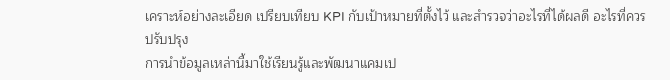เคราะห์อย่างละเอียด เปรียบเทียบ KPI กับเป้าหมายที่ตั้งไว้ และสำรวจว่าอะไรที่ได้ผลดี อะไรที่ควรปรับปรุง
การนำข้อมูลเหล่านี้มาใช้เรียนรู้และพัฒนาแคมเป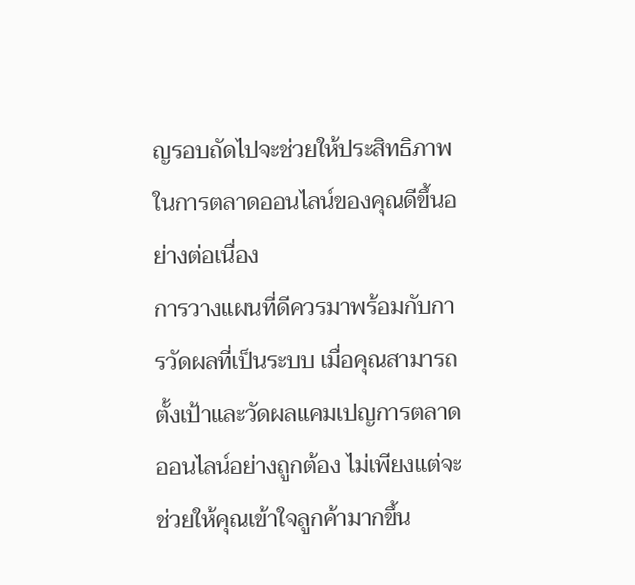ญรอบถัดไปจะช่วยให้ประสิทธิภาพในการตลาดออนไลน์ของคุณดีขึ้นอย่างต่อเนื่อง
การวางแผนที่ดีควรมาพร้อมกับการวัดผลที่เป็นระบบ เมื่อคุณสามารถตั้งเป้าและวัดผลแคมเปญการตลาดออนไลน์อย่างถูกต้อง ไม่เพียงแต่จะช่วยให้คุณเข้าใจลูกค้ามากขึ้น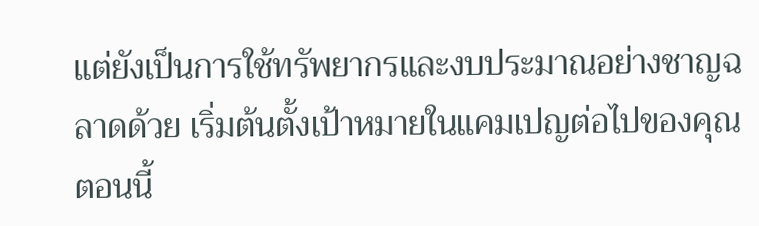แต่ยังเป็นการใช้ทรัพยากรและงบประมาณอย่างชาญฉลาดด้วย เริ่มต้นตั้งเป้าหมายในแคมเปญต่อไปของคุณตอนนี้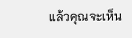แล้วคุณจะเห็น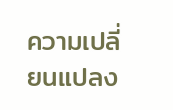ความเปลี่ยนแปลง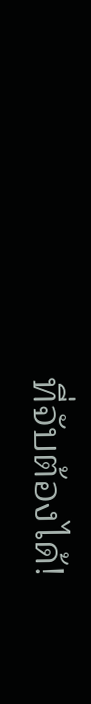ที่จับต้องได้!